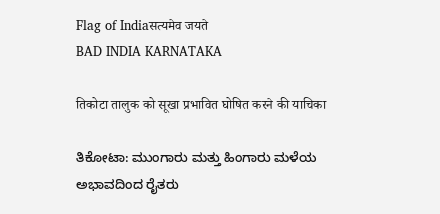Flag of Indiaसत्यमेव जयते
BAD INDIA KARNATAKA

तिकोटा तालुक को सूखा प्रभावित घोषित करने की याचिका

ತಿಕೋಟಾ: ಮುಂಗಾರು ಮತ್ತು ಹಿಂಗಾರು ಮಳೆಯ ಅಭಾವದಿಂದ ರೈತರು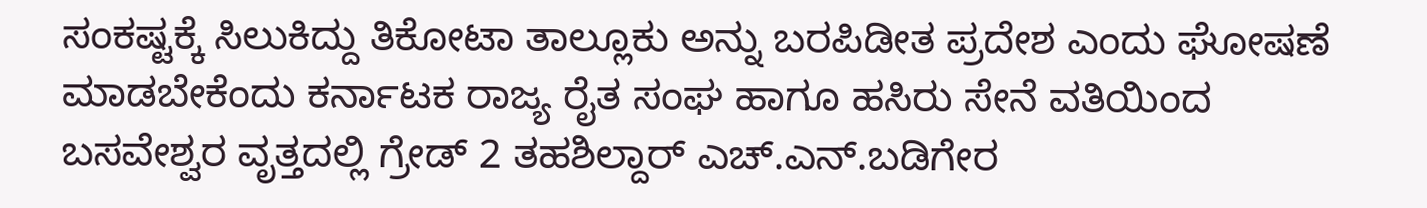ಸಂಕಷ್ಟಕ್ಕೆ ಸಿಲುಕಿದ್ದು ತಿಕೋಟಾ ತಾಲ್ಲೂಕು ಅನ್ನು ಬರಪಿಡೀತ ಪ್ರದೇಶ ಎಂದು ಘೋಷಣೆ ಮಾಡಬೇಕೆಂದು ಕರ್ನಾಟಕ ರಾಜ್ಯ ರೈತ ಸಂಘ ಹಾಗೂ ಹಸಿರು ಸೇನೆ ವತಿಯಿಂದ ಬಸವೇಶ್ವರ ವೃತ್ತದಲ್ಲಿ ಗ್ರೇಡ್ 2 ತಹಶಿಲ್ದಾರ್‌ ಎಚ್.ಎನ್.ಬಡಿಗೇರ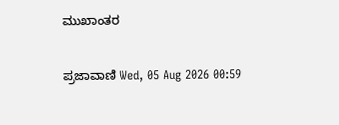ಮುಖಾಂತರ

ಪ್ರಜಾವಾಣಿ Wed, 05 Aug 2026 00:59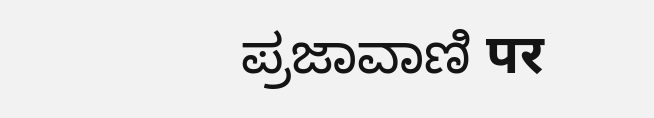ಪ್ರಜಾವಾಣಿ पर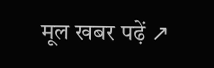मूल खबर पढ़ें ↗